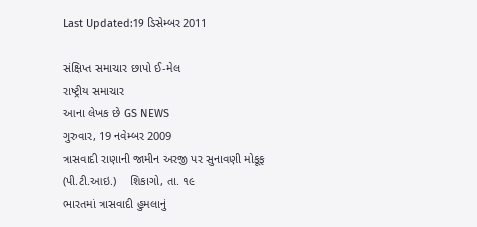Last Updated:19 ડિસેમ્બર 2011

સંક્ષિપ્ત સમાચાર છાપો ઈ-મેલ
રાષ્ટ્રીય સમાચાર
આના લેખક છે GS NEWS
ગુરુવાર, 19 નવેમ્બર 2009
ત્રાસવાદી રાણાની જામીન અરજી પર સુનાવણી મોકૂફ
(પી.ટી.આઇ.)    શિકાગો, તા. ૧૯
ભારતમાં ત્રાસવાદી હુમલાનું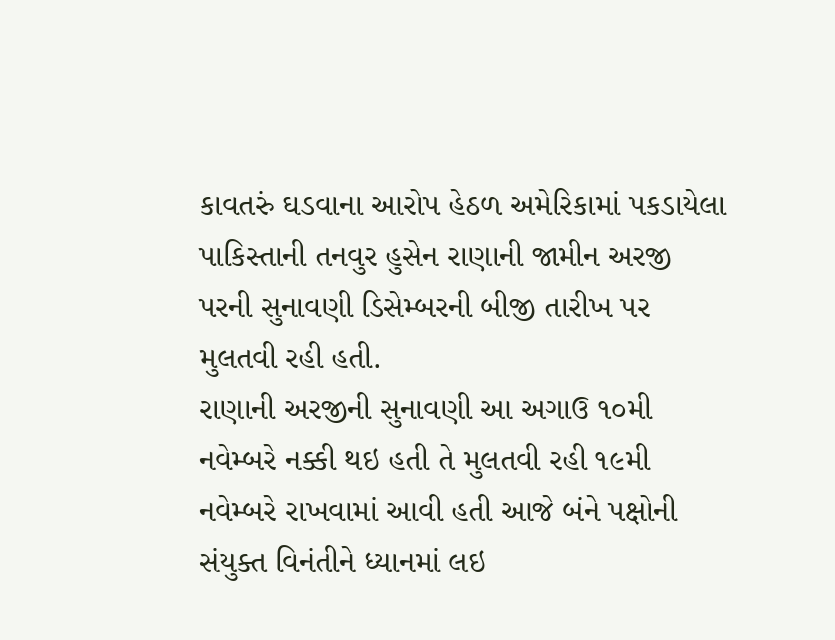કાવતરું ઘડવાના આરોપ હેઠળ અમેરિકામાં પકડાયેલા પાકિસ્તાની તનવુર હુસેન રાણાની જામીન અરજી પરની સુનાવણી ડિસેમ્બરની બીજી તારીખ પર મુલતવી રહી હતી.
રાણાની અરજીની સુનાવણી આ અગાઉ ૧૦મી નવેમ્બરે નક્કી થઇ હતી તે મુલતવી રહી ૧૯મી નવેમ્બરે રાખવામાં આવી હતી આજે બંને પક્ષોની સંયુક્ત વિનંતીને ધ્યાનમાં લઇ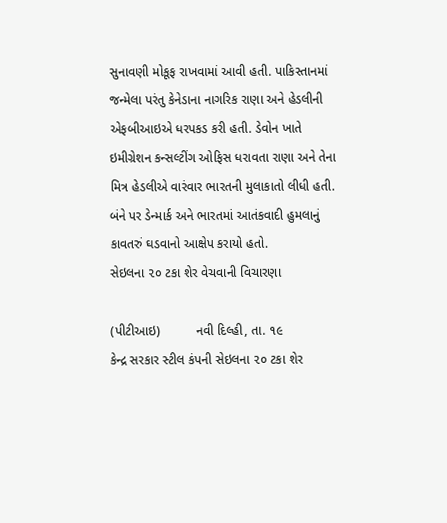સુનાવણી મોકૂફ રાખવામાં આવી હતી. પાકિસ્તાનમાં જન્મેલા પરંતુ કેનેડાના નાગરિક રાણા અને હેડલીની એફબીઆઇએ ધરપકડ કરી હતી. ડેવોન ખાતે ઇમીગ્રેશન કન્સલ્ટીંગ ઓફિસ ધરાવતા રાણા અને તેના મિત્ર હેડલીએ વારંવાર ભારતની મુલાકાતો લીધી હતી. બંને પર ડેન્માર્ક અને ભારતમાં આતંકવાદી હુમલાનું કાવતરું ઘડવાનો આક્ષેપ કરાયો હતો.
સેઇલના ૨૦ ટકા શેર વેચવાની વિચારણા

(પીટીઆઇ)          નવી દિલ્હી, તા. ૧૯
કેન્દ્ર સરકાર સ્ટીલ કંપની સેઇલના ૨૦ ટકા શેર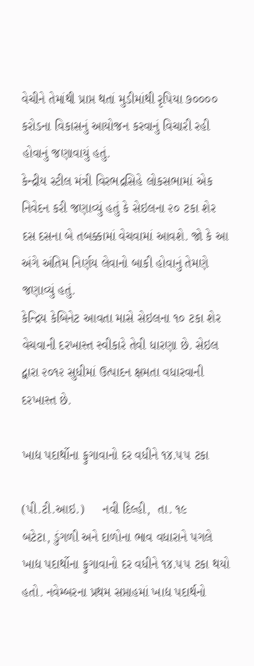વેચીને તેમાંથી પ્રાપ્ત થતાં મુડીમાંથી રૃપિયા ૭૦૦૦૦ કરોડના વિકાસનું આયોજન કરવાનું વિચારી રહી હોવાનું જણાવાયું હતું.
કેન્દ્રીય સ્ટીલ મંત્રી વિરભદ્રસિહે લોકસભામાં એક નિવેદન કરી જણાવ્યું હતું કે સેઇલના ૨૦ ટકા શેર દસ દસના બે તબક્કામાં વેચવામાં આવશે. જો કે આ અંગે અંતિમ નિર્ણય લેવાનો બાકી હોવાનું તેમણે જણાવ્યું હતું.
કેન્દ્રિય કેબિનેટ આવતા માસે સેઇલના ૧૦ ટકા શેર વેચવાની દરખાસ્ત સ્વીકારે તેવી ધારણા છે. સેઇલ દ્વારા ૨૦૧૨ સુધીમાં ઉત્પાદન ક્ષમતા વધારવાની દરખાસ્ત છે.

ખાદ્ય પદાર્થોના ફુગાવાનો દર વધીને ૧૪.૫૫ ટકા

(પી.ટી.આઇ.)     નવી દિલ્હી,  તા. ૧૯
બટેટા, ડુંગળી અને દાળોના ભાવ વધારાને પગલે ખાદ્ય પદાર્થોના ફુગાવાનો દર વધીને ૧૪.૫૫ ટકા થયો હતો. નવેમ્બરના પ્રથમ સપ્તાહમાં ખાદ્ય પદાર્થનો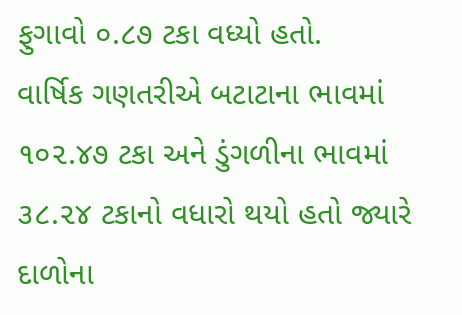ફુગાવો ૦.૮૭ ટકા વધ્યો હતો.
વાર્ષિક ગણતરીએ બટાટાના ભાવમાં ૧૦૨.૪૭ ટકા અને ડુંગળીના ભાવમાં ૩૮.૨૪ ટકાનો વધારો થયો હતો જ્યારે દાળોના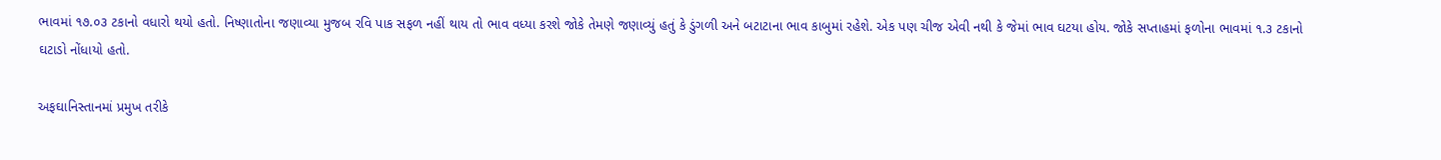ભાવમાં ૧૭.૦૩ ટકાનો વધારો થયો હતો. નિષ્ણાતોના જણાવ્યા મુજબ રવિ પાક સફળ નહીં થાય તો ભાવ વધ્યા કરશે જોકે તેમણે જણાવ્યું હતું કે ડુંગળી અને બટાટાના ભાવ કાબુમાં રહેશે. એક પણ ચીજ એવી નથી કે જેમાં ભાવ ઘટયા હોય. જોકે સપ્તાહમાં ફળોના ભાવમાં ૧.૩ ટકાનો ઘટાડો નોંધાયો હતો.

અફઘાનિસ્તાનમાં પ્રમુખ તરીકે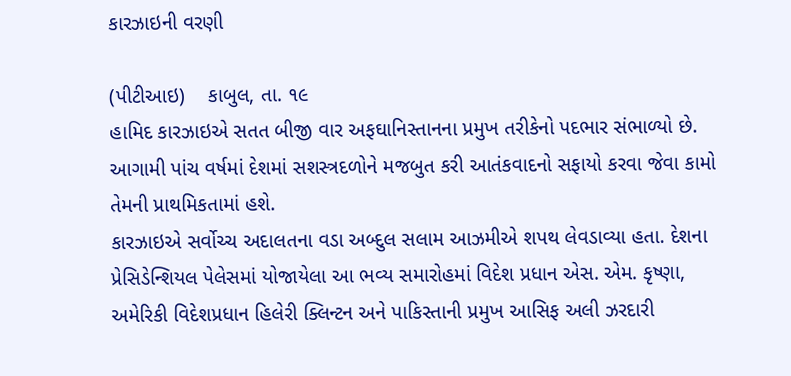કારઝાઇની વરણી

(પીટીઆઇ)    કાબુલ, તા. ૧૯
હામિદ કારઝાઇએ સતત બીજી વાર અફઘાનિસ્તાનના પ્રમુખ તરીકેનો પદભાર સંભાળ્યો છે. આગામી પાંચ વર્ષમાં દેશમાં સશસ્ત્રદળોને મજબુત કરી આતંકવાદનો સફાયો કરવા જેવા કામો તેમની પ્રાથમિકતામાં હશે.
કારઝાઇએ સર્વોચ્ચ અદાલતના વડા અબ્દુલ સલામ આઝમીએ શપથ લેવડાવ્યા હતા. દેશના પ્રેસિડેન્શિયલ પેલેસમાં યોજાયેલા આ ભવ્ય સમારોહમાં વિદેશ પ્રધાન એસ. એમ. કૃષ્ણા, અમેરિકી વિદેશપ્રધાન હિલેરી ક્લિન્ટન અને પાકિસ્તાની પ્રમુખ આસિફ અલી ઝરદારી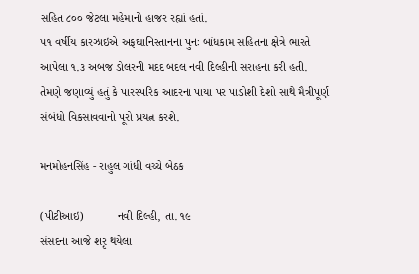સહિત ૮૦૦ જેટલા મહેમાનો હાજર રહ્યાં હતાં.
૫૧ વર્ષીય કારઝાઇએ અફઘાનિસ્તાનના પુનઃ બાંધકામ સહિતના ક્ષેત્રે ભારતે આપેલા ૧.૩ અબજ ડોલરની મદદ બદલ નવી દિલ્હીની સરાહના કરી હતી. તેમણે જણાવ્યું હતું કે પારસ્પરિક આદરના પાયા પર પાડોશી દેશો સાથે મૈત્રીપૂર્ણ સંબંધો વિકસાવવાનો પૂરો પ્રયત્ન કરશે.

મનમોહનસિંહ - રાહુલ ગાંધી વચ્ચે બેઠક

(પીટીઆઇ)          નવી દિલ્હી, તા. ૧૯
સંસદના આજે શરૃ થયેલા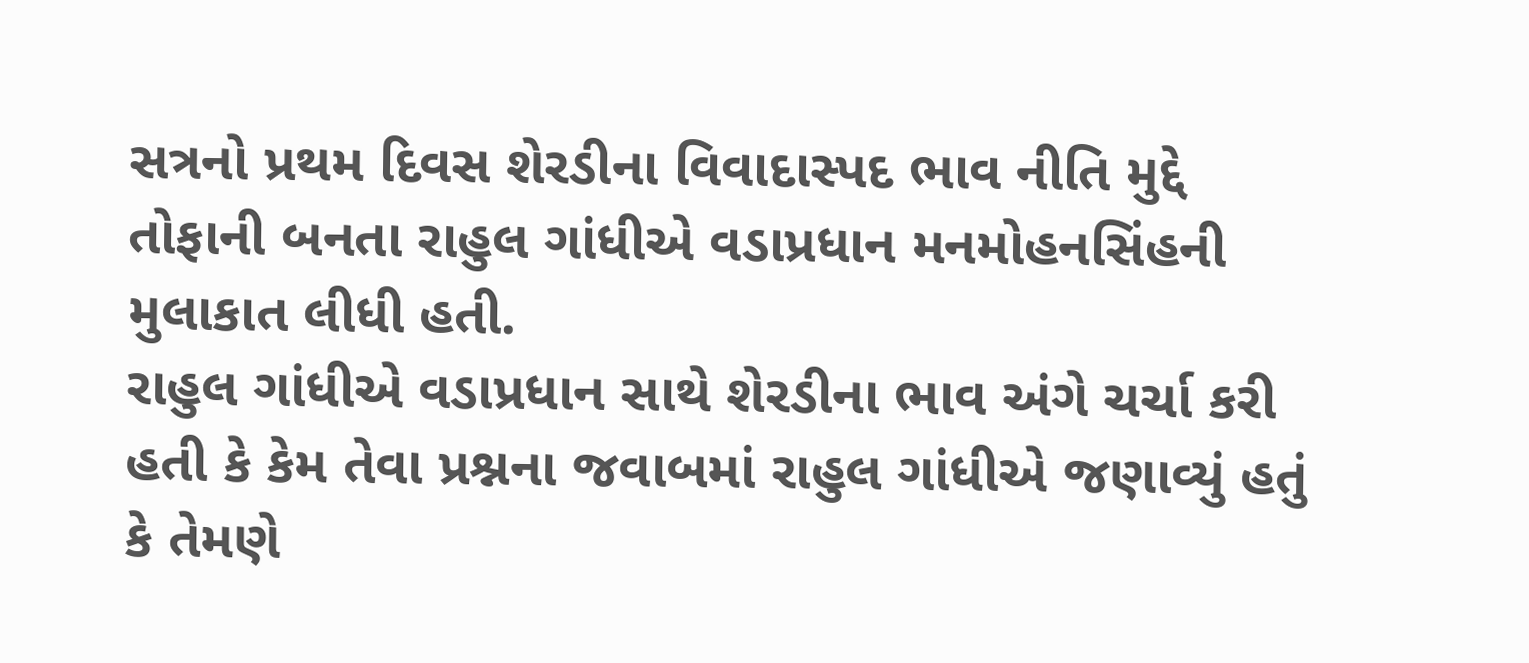સત્રનો પ્રથમ દિવસ શેરડીના વિવાદાસ્પદ ભાવ નીતિ મુદ્દે તોફાની બનતા રાહુલ ગાંધીએ વડાપ્રધાન મનમોહનસિંહની મુલાકાત લીધી હતી.
રાહુલ ગાંધીએ વડાપ્રધાન સાથે શેરડીના ભાવ અંગે ચર્ચા કરી હતી કે કેમ તેવા પ્રશ્નના જવાબમાં રાહુલ ગાંધીએ જણાવ્યું હતું કે તેમણે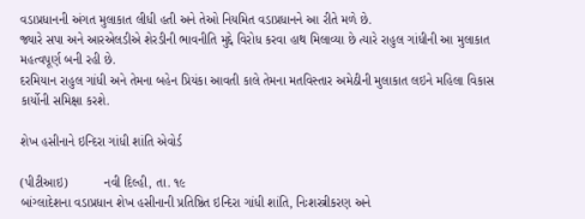વડાપ્રધાનની અંગત મુલાકાત લીધી હતી અને તેઓ નિયમિત વડાપ્રધાનને આ રીતે મળે છે.
જ્યારે સપા અને આરએલડીએ શેરડીની ભાવનીતિ મુદ્દે વિરોધ કરવા હાથ મિલાવ્યા છે ત્યારે રાહુલ ગાંધીની આ મુલાકાત મહત્વપૂર્ણ બની રહી છે.
દરમિયાન રાહુલ ગાંધી અને તેમના બહેન પ્રિયંકા આવતી કાલે તેમના મતવિસ્તાર અમેઠીની મુલાકાત લઇને મહિલા વિકાસ કાર્યોની સમિક્ષા કરશે.

શેખ હસીનાને ઇન્દિરા ગાંધી શાંતિ એવોર્ડ

(પીટીઆઇ)          નવી દિલ્હી, તા. ૧૯
બાંગ્લાદેશના વડાપ્રધાન શેખ હસીનાની પ્રતિષ્ઠિત ઇન્દિરા ગાંધી શાંતિ, નિઃશસ્ત્રીકરણ અને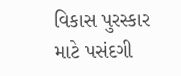વિકાસ પુરસ્કાર માટે પસંદગી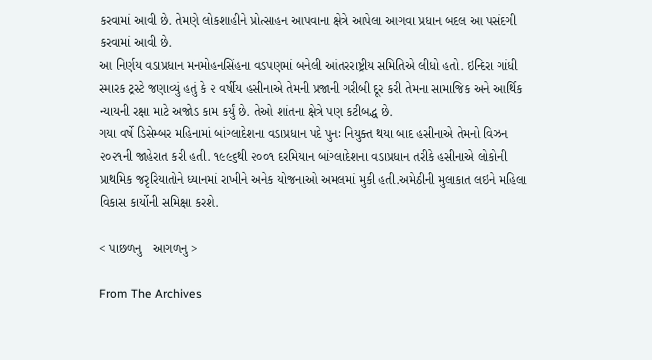કરવામાં આવી છે. તેમણે લોકશાહીને પ્રોત્સાહન આપવાના ક્ષેત્રે આપેલા આગવા પ્રધાન બદલ આ પસંદગી કરવામાં આવી છે.
આ નિર્ણય વડાપ્રધાન મનમોહનસિંહના વડપણમાં બનેલી આંતરરાષ્ટ્રીય સમિતિએ લીધો હતો. ઇન્દિરા ગાંધી સ્મારક ટ્રસ્ટે જણાવ્યું હતું કે ૨ વર્ષીય હસીનાએ તેમની પ્રજાની ગરીબી દૂર કરી તેમના સામાજિક અને આર્થિક ન્યાયની રક્ષા માટે અજોડ કામ કર્યું છે. તેઓ શાંતના ક્ષેત્રે પણ કટીબદ્ધ છે.
ગયા વર્ષે ડિસેમ્બર મહિનામાં બાંગ્લાદેશના વડાપ્રધાન પદે પુનઃ નિયુક્ત થયા બાદ હસીનાએ તેમનો વિઝન ૨૦૨૧ની જાહેરાત કરી હતી. ૧૯૯૬થી ૨૦૦૧ દરમિયાન બાંગ્લાદેશના વડાપ્રધાન તરીકે હસીનાએ લોકોની પ્રાથમિક જરૃરિયાતોને ધ્યાનમાં રાખીને અનેક યોજનાઓ અમલમાં મુકી હતી.અમેઠીની મુલાકાત લઇને મહિલા વિકાસ કાર્યોની સમિક્ષા કરશે.

< પાછળનુ   આગળનુ >

From The Archives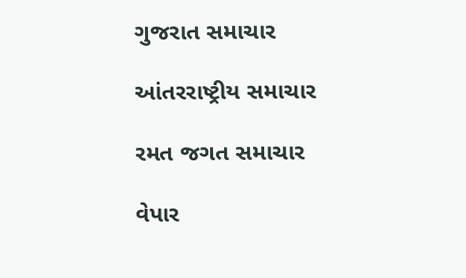ગુજરાત સમાચાર

આંતરરાષ્ટ્રીય સમાચાર

રમત જગત સમાચાર

વેપાર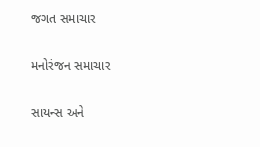જગત સમાચાર

મનોરંજન સમાચાર

સાયન્સ અને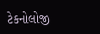ટેકનોલોજી